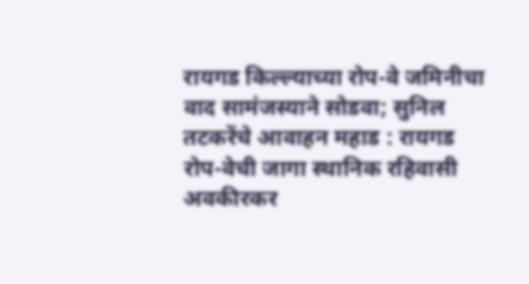रायगड किल्ल्याच्या रोप-वे जमिनीचा वाद सामंजस्याने सोडवा; सुनिल तटकरेंचे आवाहन महाड : रायगड रोप-वेची जागा स्थानिक रहिवासी अवकीरकर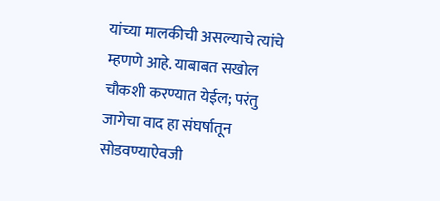यांच्या मालकीची असल्याचे त्यांचे म्हणणे आहे. याबाबत सखोल चौकशी करण्यात येईल; परंतु जागेचा वाद हा संघर्षातून सोडवण्याऐवजी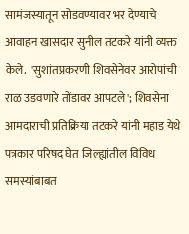सामंजस्यातून सोडवण्यावर भर देण्याचे आवाहन खासदार सुनील तटकरे यांनी व्यक्त केले.  'सुशांतप्रकरणी शिवसेनेवर आरोपांची राळ उडवणारे तोंडावर आपटले'; शिवसेना आमदाराची प्रतिक्रिया तटकरे यांनी महाड येथे पत्रकार परिषद घेत जिल्ह्यांतील विविध समस्यांबाबत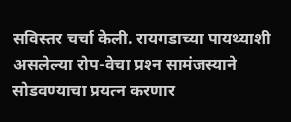सविस्तर चर्चा केली. रायगडाच्या पायथ्याशी असलेल्या रोप-वेचा प्रश्‍न सामंजस्याने सोडवण्याचा प्रयत्न करणार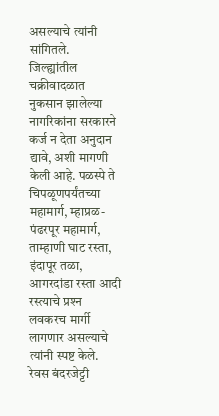असल्याचे त्यांनी सांगितले.  जिल्ह्यांतील चक्रीवादळात नुकसान झालेल्या नागरिकांना सरकारने कर्ज न देता अनुदान द्यावे, अशी मागणी केली आहे. पळस्पे ते चिपळूणपर्यंतच्या महामार्ग, म्हाप्रळ-पंढरपूर महामार्ग, ताम्हाणी घाट रस्ता, इंदापूर तळा, आगरदांडा रस्ता आदी रस्त्याचे प्रश्‍न लवकरच मार्गी लागणार असल्याचे त्यांनी स्पष्ट केले.  रेवस बंदरजेट्टी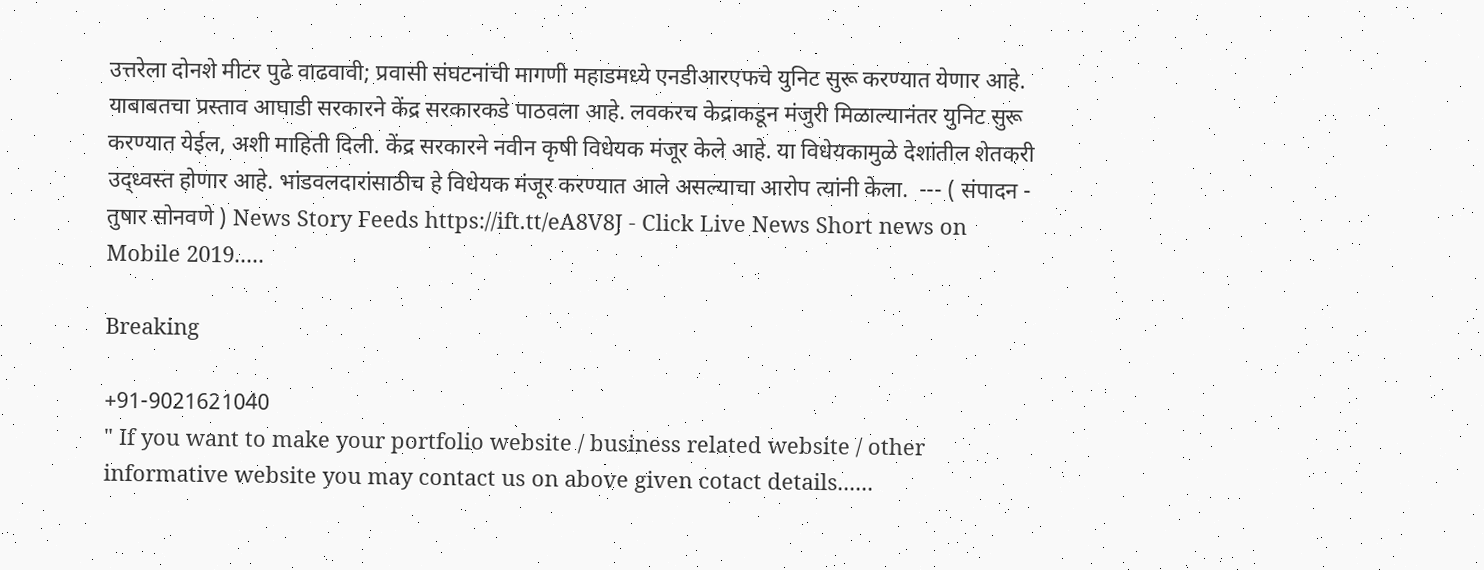उत्तरेला दोनशे मीटर पुढे वाढवावी; प्रवासी संघटनांची मागणी महाडमध्ये एनडीआरएफचे युनिट सुरू करण्यात येणार आहे. याबाबतचा प्रस्ताव आघाडी सरकारने केंद्र सरकारकडे पाठवला आहे. लवकरच केद्राकडून मंजुरी मिळाल्यानंतर युनिट सुरू करण्यात येईल, अशी माहिती दिली. केंद्र सरकारने नवीन कृषी विधेयक मंजूर केले आहे. या विधेयकामुळे देशांतील शेतकरी उद्‌ध्वस्त होणार आहे. भांडवलदारांसाठीच हे विधेयक मंजूर करण्यात आले असल्याचा आरोप त्यांनी केला.  --- ( संपादन - तुषार सोनवणे ) News Story Feeds https://ift.tt/eA8V8J - Click Live News Short news on Mobile 2019.....

Breaking

+91-9021621040
" If you want to make your portfolio website / business related website / other informative website you may contact us on above given cotact details......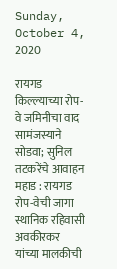Sunday, October 4, 2020

रायगड किल्ल्याच्या रोप-वे जमिनीचा वाद सामंजस्याने सोडवा; सुनिल तटकरेंचे आवाहन महाड : रायगड रोप-वेची जागा स्थानिक रहिवासी अवकीरकर यांच्या मालकीची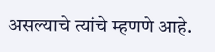असल्याचे त्यांचे म्हणणे आहे.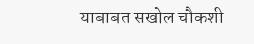याबाबत सखोल चौकशी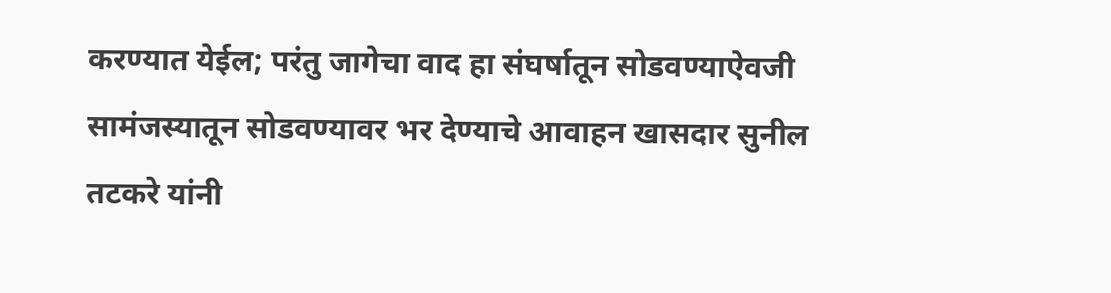करण्यात येईल; परंतु जागेचा वाद हा संघर्षातून सोडवण्याऐवजी सामंजस्यातून सोडवण्यावर भर देण्याचे आवाहन खासदार सुनील तटकरे यांनी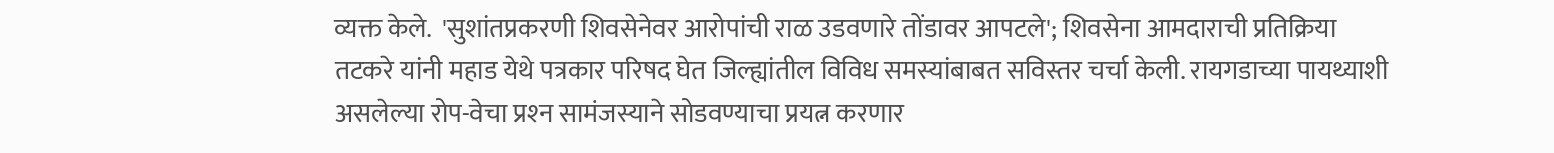व्यक्त केले.  'सुशांतप्रकरणी शिवसेनेवर आरोपांची राळ उडवणारे तोंडावर आपटले'; शिवसेना आमदाराची प्रतिक्रिया तटकरे यांनी महाड येथे पत्रकार परिषद घेत जिल्ह्यांतील विविध समस्यांबाबत सविस्तर चर्चा केली. रायगडाच्या पायथ्याशी असलेल्या रोप-वेचा प्रश्‍न सामंजस्याने सोडवण्याचा प्रयत्न करणार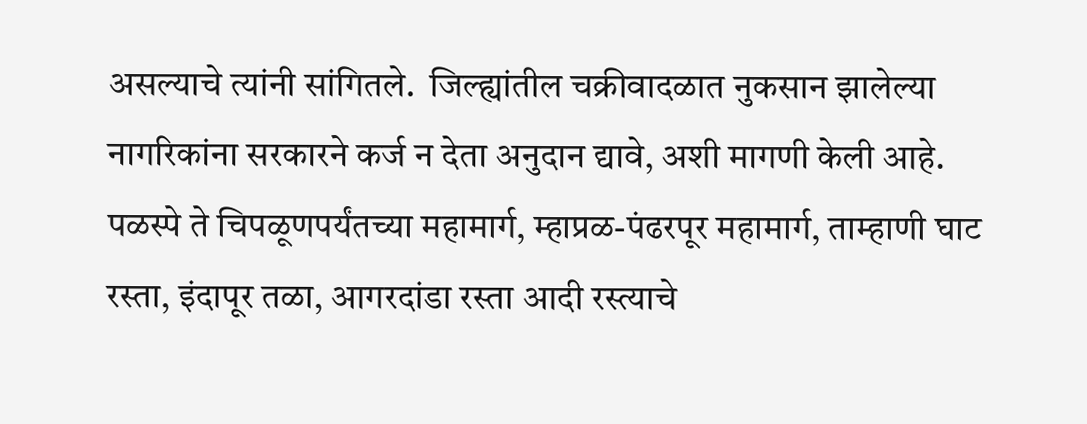असल्याचे त्यांनी सांगितले.  जिल्ह्यांतील चक्रीवादळात नुकसान झालेल्या नागरिकांना सरकारने कर्ज न देता अनुदान द्यावे, अशी मागणी केली आहे. पळस्पे ते चिपळूणपर्यंतच्या महामार्ग, म्हाप्रळ-पंढरपूर महामार्ग, ताम्हाणी घाट रस्ता, इंदापूर तळा, आगरदांडा रस्ता आदी रस्त्याचे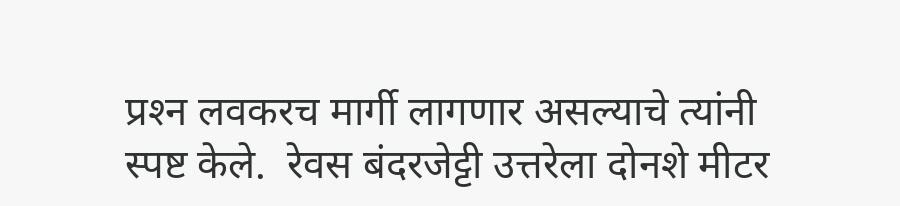प्रश्‍न लवकरच मार्गी लागणार असल्याचे त्यांनी स्पष्ट केले.  रेवस बंदरजेट्टी उत्तरेला दोनशे मीटर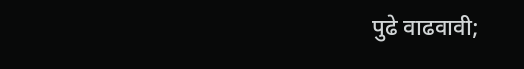पुढे वाढवावी;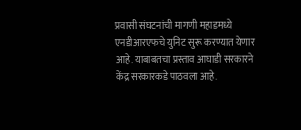प्रवासी संघटनांची मागणी महाडमध्ये एनडीआरएफचे युनिट सुरू करण्यात येणार आहे. याबाबतचा प्रस्ताव आघाडी सरकारने केंद्र सरकारकडे पाठवला आहे.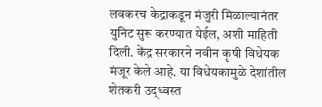लवकरच केद्राकडून मंजुरी मिळाल्यानंतर युनिट सुरू करण्यात येईल, अशी माहिती दिली. केंद्र सरकारने नवीन कृषी विधेयक मंजूर केले आहे. या विधेयकामुळे देशांतील शेतकरी उद्‌ध्वस्त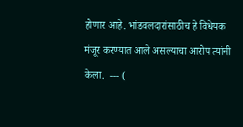होणार आहे. भांडवलदारांसाठीच हे विधेयक मंजूर करण्यात आले असल्याचा आरोप त्यांनी केला.  --- (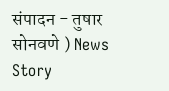संपादन - तुषार सोनवणे ) News Story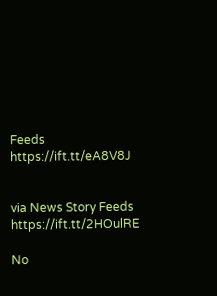Feeds https://ift.tt/eA8V8J


via News Story Feeds https://ift.tt/2HOulRE

No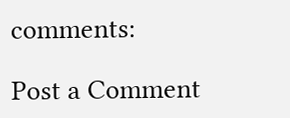comments:

Post a Comment